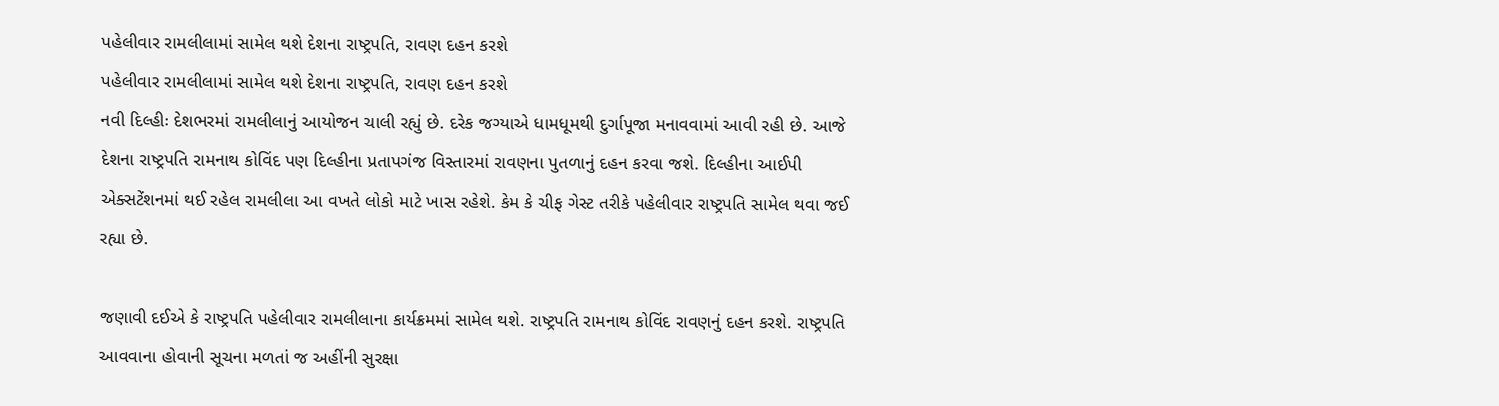પહેલીવાર રામલીલામાં સામેલ થશે દેશના રાષ્ટ્રપતિ, રાવણ દહન કરશે
પહેલીવાર રામલીલામાં સામેલ થશે દેશના રાષ્ટ્રપતિ, રાવણ દહન કરશે
નવી દિલ્હીઃ દેશભરમાં રામલીલાનું આયોજન ચાલી રહ્યું છે. દરેક જગ્યાએ ધામધૂમથી દુર્ગાપૂજા મનાવવામાં આવી રહી છે. આજે દેશના રાષ્ટ્રપતિ રામનાથ કોવિંદ પણ દિલ્હીના પ્રતાપગંજ વિસ્તારમાં રાવણના પુતળાનું દહન કરવા જશે. દિલ્હીના આઈપી એક્સટેંશનમાં થઈ રહેલ રામલીલા આ વખતે લોકો માટે ખાસ રહેશે. કેમ કે ચીફ ગેસ્ટ તરીકે પહેલીવાર રાષ્ટ્રપતિ સામેલ થવા જઈ રહ્યા છે.

જણાવી દઈએ કે રાષ્ટ્રપતિ પહેલીવાર રામલીલાના કાર્યક્રમમાં સામેલ થશે. રાષ્ટ્રપતિ રામનાથ કોવિંદ રાવણનું દહન કરશે. રાષ્ટ્રપતિ આવવાના હોવાની સૂચના મળતાં જ અહીંની સુરક્ષા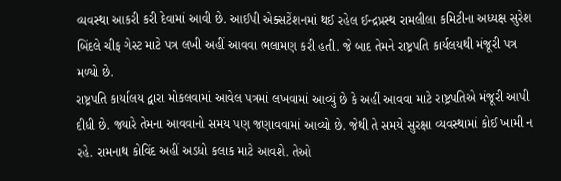વ્યવસ્થા આકરી કરી દેવામાં આવી છે. આઈપી એક્સટેંશનમાં થઈ રહેલ ઈન્દ્રપ્રસ્થ રામલીલા કમિટીના અધ્યક્ષ સુરેશ બિંદલે ચીફ ગેસ્ટ માટે પત્ર લખી અહીં આવવા ભલામણ કરી હતી. જે બાદ તેમને રાષ્ટ્રપતિ કાર્યલયથી મંજૂરી પત્ર મળ્યો છે.
રાષ્ટ્રપતિ કાર્યાલય દ્વારા મોકલવામાં આવેલ પત્રમાં લખવામાં આવ્યું છે કે અહીં આવવા માટે રાષ્ટ્રપતિએ મંજૂરી આપી દીધી છે. જ્યારે તેમના આવવાનો સમય પણ જણાવવામાં આવ્યો છે. જેથી તે સમયે સુરક્ષા વ્યવસ્થામાં કોઈ ખામી ન રહે. રામનાથ કોવિંદ અહીં અડધો કલાક માટે આવશે. તેઓ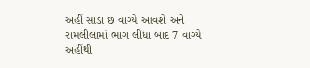અહીં સાડા છ વાગ્યે આવશે અને રામલીલામાં ભાગ લીધા બાદ 7 વાગ્યે અહીંથી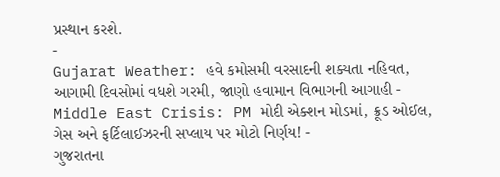પ્રસ્થાન કરશે.
-
Gujarat Weather: હવે કમોસમી વરસાદની શક્યતા નહિવત, આગામી દિવસોમાં વધશે ગરમી, જાણો હવામાન વિભાગની આગાહી -
Middle East Crisis: PM મોદી એક્શન મોડમાં, ક્રૂડ ઓઈલ, ગેસ અને ફર્ટિલાઈઝરની સપ્લાય પર મોટો નિર્ણય! -
ગુજરાતના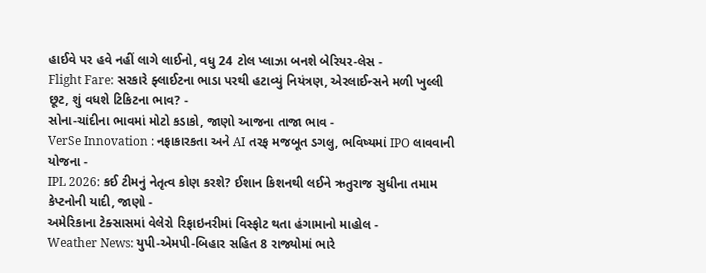હાઈવે પર હવે નહીં લાગે લાઈનો, વધુ 24 ટોલ પ્લાઝા બનશે બેરિયર-લેસ -
Flight Fare: સરકારે ફ્લાઈટના ભાડા પરથી હટાવ્યું નિયંત્રણ, એરલાઈન્સને મળી ખુલ્લી છૂટ, શું વધશે ટિકિટના ભાવ? -
સોના-ચાંદીના ભાવમાં મોટો કડાકો, જાણો આજના તાજા ભાવ -
VerSe Innovation : નફાકારકતા અને AI તરફ મજબૂત ડગલુ, ભવિષ્યમાં IPO લાવવાની યોજના -
IPL 2026: કઈ ટીમનું નેતૃત્વ કોણ કરશે? ઈશાન કિશનથી લઈને ઋતુરાજ સુધીના તમામ કેપ્ટનોની યાદી, જાણો -
અમેરિકાના ટેક્સાસમાં વેલેરો રિફાઇનરીમાં વિસ્ફોટ થતા હંગામાનો માહોલ -
Weather News: યુપી-એમપી-બિહાર સહિત 8 રાજ્યોમાં ભારે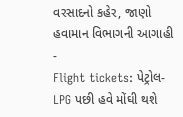વરસાદનો કહેર, જાણો હવામાન વિભાગની આગાહી -
Flight tickets: પેટ્રોલ-LPG પછી હવે મોંઘી થશે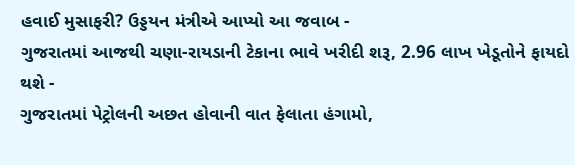હવાઈ મુસાફરી? ઉડ્ડયન મંત્રીએ આપ્યો આ જવાબ -
ગુજરાતમાં આજથી ચણા-રાયડાની ટેકાના ભાવે ખરીદી શરૂ, 2.96 લાખ ખેડૂતોને ફાયદો થશે -
ગુજરાતમાં પેટ્રોલની અછત હોવાની વાત ફેલાતા હંગામો,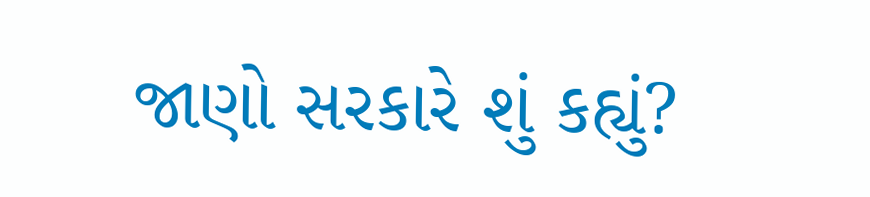જાણો સરકારે શું કહ્યું?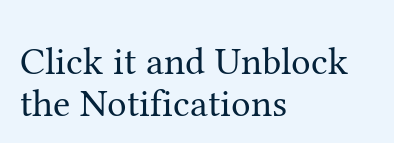Click it and Unblock the Notifications